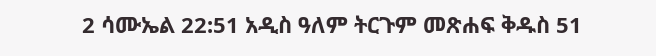2 ሳሙኤል 22:51 አዲስ ዓለም ትርጉም መጽሐፍ ቅዱስ 51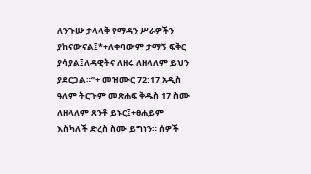ለንጉሡ ታላላቅ የማዳን ሥራዎችን ያከናውናል፤*+ለቀባውም ታማኝ ፍቅር ያሳያል፤ለዳዊትና ለዘሩ ለዘላለም ይህን ያደርጋል።”+ መዝሙር 72:17 አዲስ ዓለም ትርጉም መጽሐፍ ቅዱስ 17 ስሙ ለዘላለም ጸንቶ ይኑር፤+ፀሐይም እስካለች ድረስ ስሙ ይግነን። ሰዎች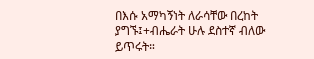በእሱ አማካኝነት ለራሳቸው በረከት ያግኙ፤+ብሔራት ሁሉ ደስተኛ ብለው ይጥሩት።